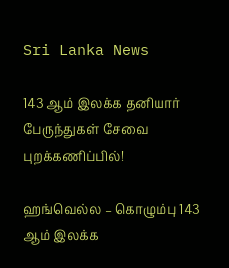Sri Lanka News

143 ஆம் இலக்க தனியார் பேருந்துகள் சேவை புறக்கணிப்பில்!

ஹங்வெல்ல – கொழும்பு 143 ஆம் இலக்க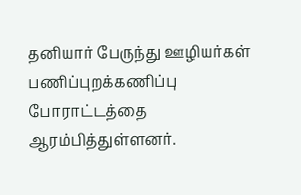தனியார் பேருந்து ஊழியர்கள் பணிப்புறக்கணிப்பு போராட்டத்தை ஆரம்பித்துள்ளனர்.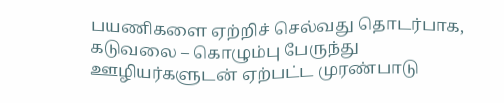பயணிகளை ஏற்றிச் செல்வது தொடர்பாக, கடுவலை – கொழும்பு பேருந்து ஊழியர்களுடன் ஏற்பட்ட முரண்பாடு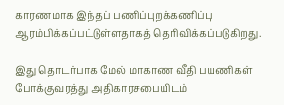காரணமாக இந்தப் பணிப்புறக்கணிப்பு ஆரம்பிக்கப்பட்டுள்ளதாகத் தெரிவிக்கப்படுகிறது.

இது தொடர்பாக மேல் மாகாண வீதி பயணிகள் போக்குவரத்து அதிகாரசபையிடம்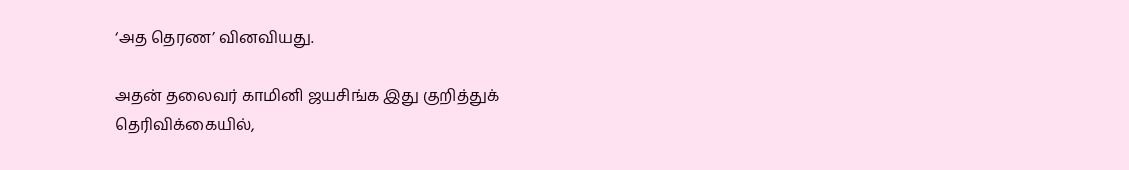‘அத தெரண’ வினவியது.

அதன் தலைவர் காமினி ஜயசிங்க இது குறித்துக் தெரிவிக்கையில்,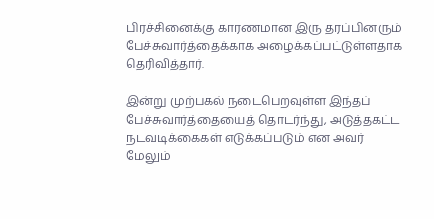பிரச்சினைக்கு காரணமான இரு தரப்பினரும் பேச்சுவார்த்தைக்காக அழைக்கப்பட்டுள்ளதாக தெரிவித்தார்.

இன்று முற்பகல் நடைபெறவுள்ள இந்தப் பேச்சுவார்த்தையைத் தொடர்ந்து, அடுத்தகட்ட நடவடிக்கைகள் எடுக்கப்படும் என அவர் மேலும்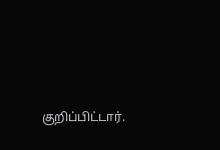குறிப்பிட்டார்.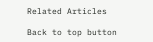Related Articles

Back to top button